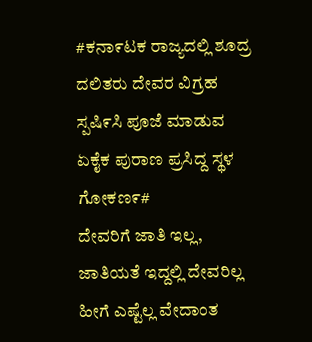#ಕನಾ೯ಟಕ ರಾಜ್ಯದಲ್ಲಿ ಶೂದ್ರ ದಲಿತರು ದೇವರ ವಿಗ್ರಹ ಸ್ಪಷಿ೯ಸಿ ಪೂಜೆ ಮಾಡುವ ಏಕೈಕ ಪುರಾಣ ಪ್ರಸಿದ್ದ ಸ್ಥಳ ಗೋಕಣ೯#
ದೇವರಿಗೆ ಜಾತಿ ಇಲ್ಲ, ಜಾತಿಯತೆ ಇದ್ದಲ್ಲಿ ದೇವರಿಲ್ಲ ಹೀಗೆ ಎಷ್ಟೆಲ್ಲ ವೇದಾಂತ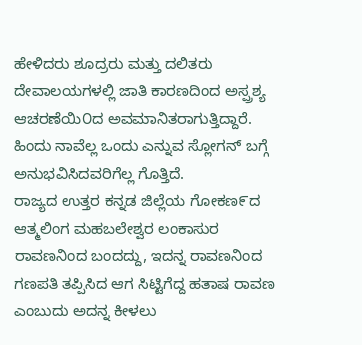ಹೇಳಿದರು ಶೂದ್ರರು ಮತ್ತು ದಲಿತರು ದೇವಾಲಯಗಳಲ್ಲಿ ಜಾತಿ ಕಾರಣದಿಂದ ಅಸ್ಪ್ರಶ್ಯ ಆಚರಣೆಯಿ೦ದ ಅವಮಾನಿತರಾಗುತ್ತಿದ್ದಾರೆ.
ಹಿಂದು ನಾವೆಲ್ಲ ಒಂದು ಎನ್ನುವ ಸ್ಲೋಗನ್ ಬಗ್ಗೆ ಅನುಭವಿಸಿದವರಿಗೆಲ್ಲ ಗೊತ್ತಿದೆ.
ರಾಜ್ಯದ ಉತ್ತರ ಕನ್ನಡ ಜಿಲ್ಲೆಯ ಗೋಕಣ೯ದ ಆತ್ಮಲಿಂಗ ಮಹಬಲೇಶ್ವರ ಲಂಕಾಸುರ ರಾವಣನಿಂದ ಬಂದದ್ದು, ಇದನ್ನ ರಾವಣನಿಂದ ಗಣಪತಿ ತಪ್ಪಿಸಿದ ಆಗ ಸಿಟ್ಟಿಗೆದ್ದ ಹತಾಷ ರಾವಣ ಎಂಬುದು ಅದನ್ನ ಕೀಳಲು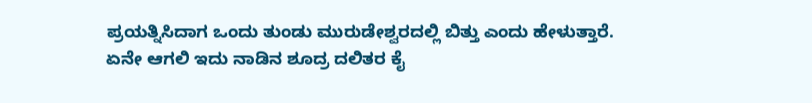ಪ್ರಯತ್ನಿಸಿದಾಗ ಒಂದು ತುಂಡು ಮುರುಡೇಶ್ವರದಲ್ಲಿ ಬಿತ್ತು ಎಂದು ಹೇಳುತ್ತಾರೆ.
ಏನೇ ಆಗಲಿ ಇದು ನಾಡಿನ ಶೂದ್ರ ದಲಿತರ ಕೈ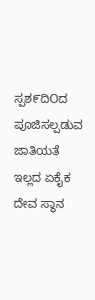ಸ್ಪಶ೯ದಿOದ ಪೂಜಿಸಲ್ಪಡುವ ಜಾತಿಯತೆ ಇಲ್ಲದ ಏಕೈಕ ದೇವ ಸ್ಥಾನ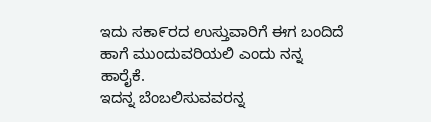ಇದು ಸಕಾ೯ರದ ಉಸ್ತುವಾರಿಗೆ ಈಗ ಬಂದಿದೆ ಹಾಗೆ ಮುಂದುವರಿಯಲಿ ಎಂದು ನನ್ನ ಹಾರೈಕೆ.
ಇದನ್ನ ಬೆಂಬಲಿಸುವವರನ್ನ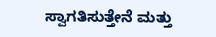ಸ್ವಾಗತಿಸುತ್ತೇನೆ ಮತ್ತು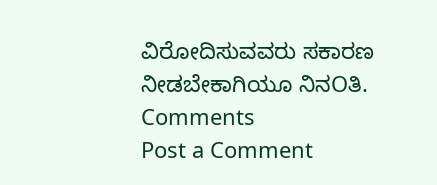ವಿರೋದಿಸುವವರು ಸಕಾರಣ ನೀಡಬೇಕಾಗಿಯೂ ನಿನOತಿ.
Comments
Post a Comment